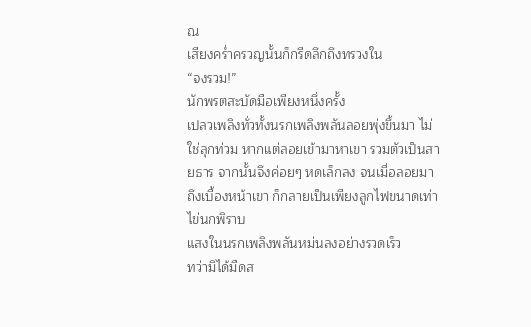ณ
เสียงคร่ำครวญนั้นก็กรีดลึกถึงทรวงใน
“จงรวม!”
นักพรตสะบัดมือเพียงหนึ่งครั้ง
เปลวเพลิงทั่วทั้งนรกเพลิงพลันลอยพุ่งขึ้นมา ไม่ใช่ลุกท่วม หากแต่ลอยเข้ามาหาเขา รวมตัวเป็นสายธาร จากนั้นจึงค่อยๆ หดเล็กลง จนเมื่อลอยมาถึงเบื้องหน้าเขา ก็กลายเป็นเพียงลูกไฟขนาดเท่าไข่นกพิราบ
แสงในนรกเพลิงพลันหม่นลงอย่างรวดเร็ว
ทว่ามิได้มืดส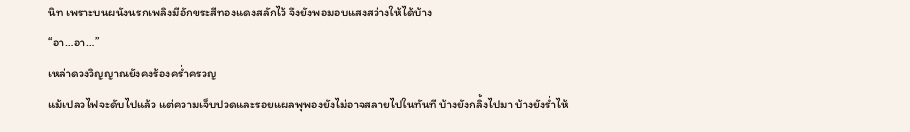นิท เพราะบนผนังนรกเพลิงมีอักขระสีทองแดงสลักไว้ จึงยังพอมอบแสงสว่างให้ได้บ้าง
“อา…อา…”
เหล่าดวงวิญญาณยังคงร้องคร่ำครวญ
แม้เปลวไฟจะดับไปแล้ว แต่ความเจ็บปวดและรอยแผลพุพองยังไม่อาจสลายไปในทันที บ้างยังกลิ้งไปมา บ้างยังร่ำไห้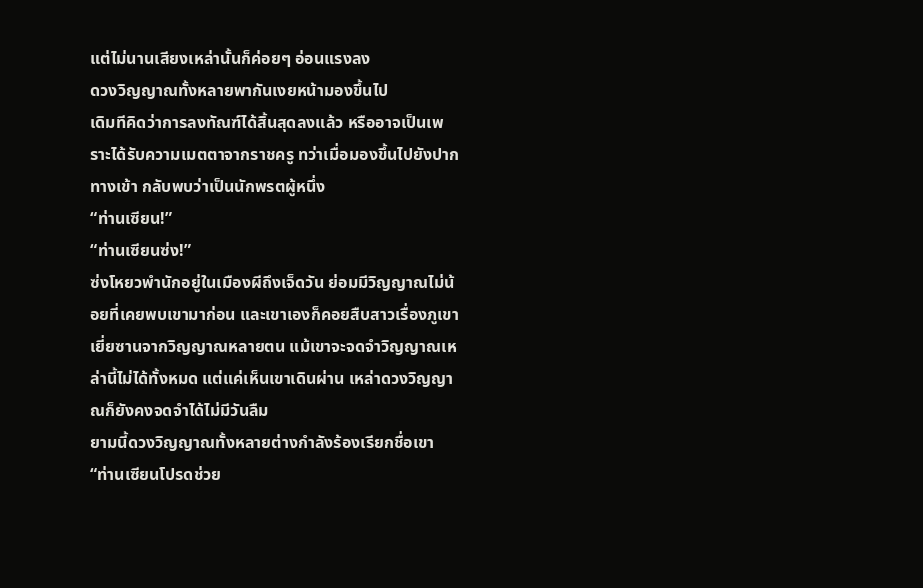แต่ไม่นานเสียงเหล่านั้นก็ค่อยๆ อ่อนแรงลง
ดวงวิญญาณทั้งหลายพากันเงยหน้ามองขึ้นไป
เดิมทีคิดว่าการลงทัณฑ์ได้สิ้นสุดลงแล้ว หรืออาจเป็นเพราะได้รับความเมตตาจากราชครู ทว่าเมื่อมองขึ้นไปยังปากทางเข้า กลับพบว่าเป็นนักพรตผู้หนึ่ง
“ท่านเซียน!”
“ท่านเซียนซ่ง!”
ซ่งโหยวพำนักอยู่ในเมืองผีถึงเจ็ดวัน ย่อมมีวิญญาณไม่น้อยที่เคยพบเขามาก่อน และเขาเองก็คอยสืบสาวเรื่องภูเขาเยี่ยซานจากวิญญาณหลายตน แม้เขาจะจดจำวิญญาณเหล่านี้ไม่ได้ทั้งหมด แต่แค่เห็นเขาเดินผ่าน เหล่าดวงวิญญาณก็ยังคงจดจำได้ไม่มีวันลืม
ยามนี้ดวงวิญญาณทั้งหลายต่างกำลังร้องเรียกชื่อเขา
“ท่านเซียนโปรดช่วย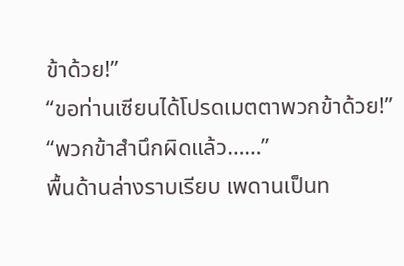ข้าด้วย!”
“ขอท่านเซียนได้โปรดเมตตาพวกข้าด้วย!”
“พวกข้าสำนึกผิดแล้ว……”
พื้นด้านล่างราบเรียบ เพดานเป็นท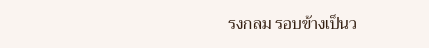รงกลม รอบข้างเป็นว